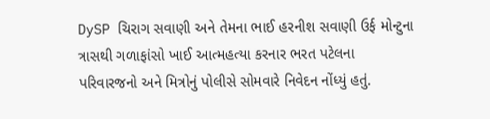DySP ચિરાગ સવાણી અને તેમના ભાઈ હરનીશ સવાણી ઉર્ફ મોન્ટુના ત્રાસથી ગળાફાંસો ખાઈ આત્મહત્યા કરનાર ભરત પટેલના પરિવારજનો અને મિત્રોનું પોલીસે સોમવારે નિવેદન નોંધ્યું હતું.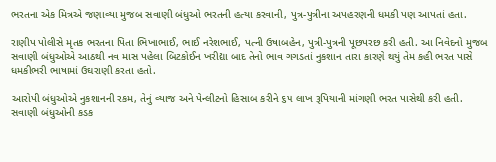ભરતના એક મિત્રએ જણાવ્યા મુજબ સવાણી બંધુઓ ભરતની હત્યા કરવાની, પુત્ર-પુત્રીના અપહરણની ધમકી પણ આપતાં હતા.

રાણીપ પોલીસે મૃતક ભરતના પિતા ભિખાભાઈ, ભાઈ નરેશભાઈ, પત્ની ઉષાબહેન, પુત્રી-પુત્રની પૂછપરછ કરી હતી. આ નિવેદનો મુજબ સવાણી બંધુઓએ આઠથી નવ માસ પહેલા બિટકોઈન ખરીદ્યા બાદ તેનો ભાવ ગગડતાં નુકશાન તારા કારણે થયું તેમ કહી ભરત પાસે ધમકીભરી ભાષામાં ઉઘરાણી કરતા હતો.

આરોપી બંધુઓએ નુકશાનની રકમ, તેનું વ્યાજ અને પેન્લીટનો હિસાબ કરીને ૬૫ લાખ રૂપિયાની માંગણી ભરત પાસેથી કરી હતી. સવાણી બંધુઓની કડક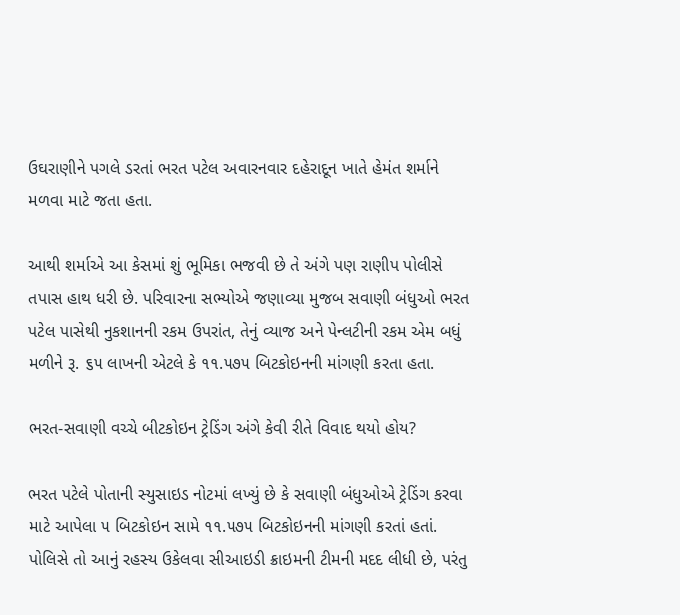ઉઘરાણીને પગલે ડરતાં ભરત પટેલ અવારનવાર દહેરાદૂન ખાતે હેમંત શર્માને મળવા માટે જતા હતા.

આથી શર્માએ આ કેસમાં શું ભૂમિકા ભજવી છે તે અંગે પણ રાણીપ પોલીસે તપાસ હાથ ધરી છે. પરિવારના સભ્યોએ જણાવ્યા મુજબ સવાણી બંધુઓ ભરત પટેલ પાસેથી નુકશાનની રકમ ઉપરાંત, તેનું વ્યાજ અને પેન્લટીની રકમ એમ બધું મળીને રૂ. ૬૫ લાખની એટલે કે ૧૧.૫૭૫ બિટકોઇનની માંગણી કરતા હતા.

ભરત-સવાણી વચ્ચે બીટકોઇન ટ્રેડિંગ અંગે કેવી રીતે વિવાદ થયો હોય?

ભરત પટેલે પોતાની સ્યુસાઇડ નોટમાં લખ્યું છે કે સવાણી બંધુઓએ ટ્રેડિંગ કરવા માટે આપેલા ૫ બિટકોઇન સામે ૧૧.૫૭૫ બિટકોઇનની માંગણી કરતાં હતાં. પોલિસે તો આનું રહસ્ય ઉકેલવા સીઆઇડી ક્રાઇમની ટીમની મદદ લીધી છે, પરંતુ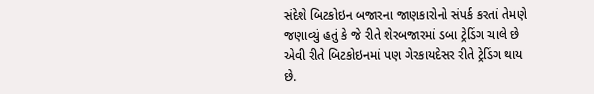સંદેશે બિટકોઇન બજારના જાણકારોનો સંપર્ક કરતાં તેમણે જણાવ્યું હતું કે જે રીતે શેરબજારમાં ડબા ટ્રેડિંગ ચાલે છે એવી રીતે બિટકોઇનમાં પણ ગેરકાયદેસર રીતે ટ્રેડિંગ થાય છે.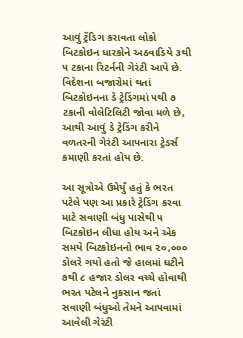આવું ટ્રેંડિગ કરાવતા લોકો બિટકોઇન ધારકોને અઠવાડિયે ૩થી ૫ ટકાના રિટર્નની ગેરંટી આપે છે. વિદેશના બજારોમાં થતાં બિટકોઇનના ડે ટ્રેડિંગમાં ૫થી ૭ ટકાની વોલેટિલિટી જોવા મળે છે, આથી આવું ડે ટ્રેડિંગ કરીને વળતરની ગેરંટી આપનારા ટ્રેડર્સ કમાણી કરતાં હોય છે.

આ સૂત્રોએ ઉમેર્યું હતું કે ભરત પટેલે પણ આ પ્રકારે ટ્રેડિંગ કરવા માટે સવાણી બંધુ પાસેથી ૫ બિટકોઇન લીધા હોય અને એક સમયે બિટકોઇનનો ભાવ ૨૦,૦૦૦ ડોલરે ગયો હતો જે હાલમાં ઘટીને ૭થી ૮ હજાર ડોલર વચ્ચે હોવાથી ભરત પટેલને નુકસાન જતાં સવાણી બંધુઓ તેમને આપવામાં આવેલી ગેરંટી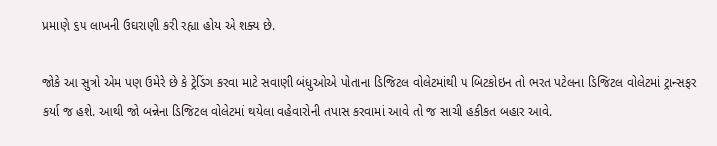પ્રમાણે ૬૫ લાખની ઉઘરાણી કરી રહ્યા હોય એ શક્ય છે.

જોકે આ સુત્રો એમ પણ ઉમેરે છે કે ટ્રેડિંગ કરવા માટે સવાણી બંધુઓએ પોતાના ડિજિટલ વોલેટમાંથી ૫ બિટકોઇન તો ભરત પટેલના ડિજિટલ વોલેટમાં ટ્રાન્સફર કર્યા જ હશે. આથી જો બન્નેના ડિજિટલ વોલેટમાં થયેલા વહેવારોની તપાસ કરવામાં આવે તો જ સાચી હકીકત બહાર આવે.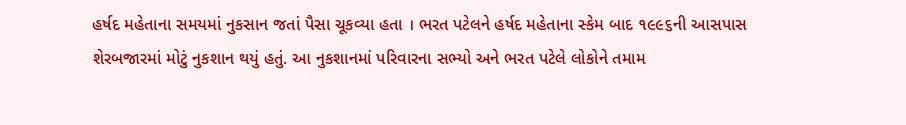હર્ષદ મહેતાના સમયમાં નુકસાન જતાં પૈસા ચૂકવ્યા હતા । ભરત પટેલને હર્ષદ મહેતાના સ્કેમ બાદ ૧૯૯૬ની આસપાસ શેરબજારમાં મોટું નુકશાન થયું હતું. આ નુકશાનમાં પરિવારના સભ્યો અને ભરત પટેલે લોકોને તમામ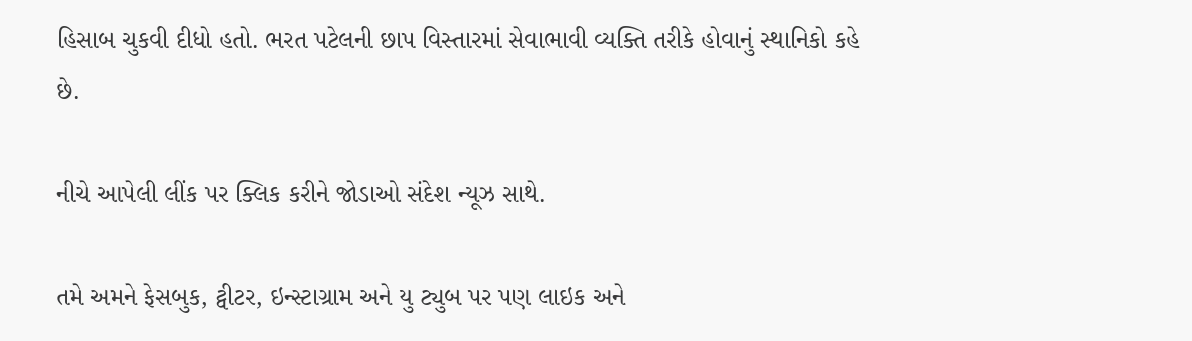હિસાબ ચુકવી દીધો હતો. ભરત પટેલની છાપ વિસ્તારમાં સેવાભાવી વ્યક્તિ તરીકે હોવાનું સ્થાનિકો કહે છે.

નીચે આપેલી લીંક પર ક્લિક કરીને જોડાઓ સંદેશ ન્યૂઝ સાથે.

તમે અમને ફેસબુક, ટ્વીટર, ઇન્સ્ટાગ્રામ અને યુ ટ્યુબ પર પણ લાઇક અને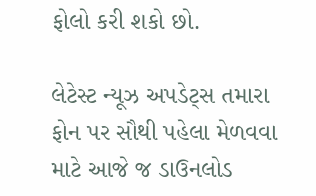ફોલો કરી શકો છો.

લેટેસ્ટ ન્યૂઝ અપડેટ્સ તમારા ફોન પર સૌથી પહેલા મેળવવા માટે આજે જ ડાઉનલોડ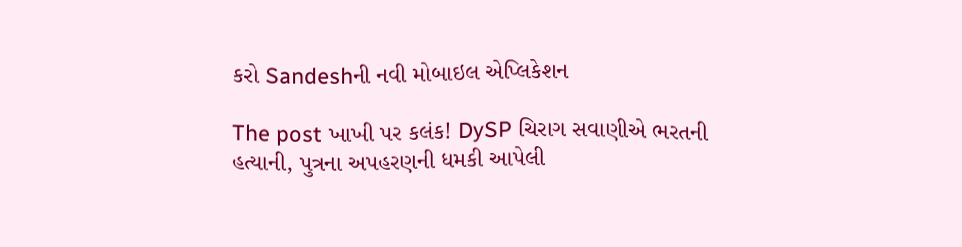કરો Sandeshની નવી મોબાઇલ એપ્લિકેશન

The post ખાખી પર કલંક! DySP ચિરાગ સવાણીએ ભરતની હત્યાની, પુત્રના અપહરણની ધમકી આપેલી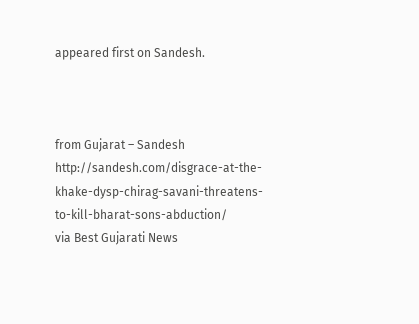appeared first on Sandesh.



from Gujarat – Sandesh http://sandesh.com/disgrace-at-the-khake-dysp-chirag-savani-threatens-to-kill-bharat-sons-abduction/
via Best Gujarati News